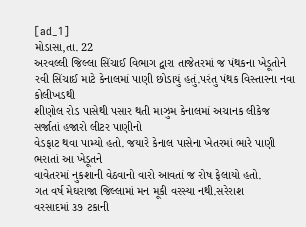[ad_1]
મોડાસા,તા. 22
અરવલ્લી જિલ્લા સિંચાઈ વિભાગ દ્વારા તાજેતરમાં જ પંથકના ખેડૂતોને
રવી સિંચાઈ માટે કેનાલમાં પાણી છોડાયું હતું.પરંતુ પંથક વિસ્તારના નવા કોલીખડથી
શીણોલ રોડ પાસેથી પસાર થતી માઝુમ કેનાલમાં અચાનક લીકેજ સર્જાતાં હજારો લીટર પાણીનો
વેડફાટ થવા પામ્યો હતો. જયારે કેનાલ પાસેના ખેતરમાં ભારે પાણી ભરાતાં આ ખેડૂતને
વાવેતરમાં નુકશાની વેઠવાનો વારો આવતાં જ રોષ ફેલાયો હતો.
ગત વર્ષ મેઘરાજા જિલ્લામાં મન મૂકી વરસ્યા નથી.સરેરાશ
વરસાદમાં ૩૭ ટકાની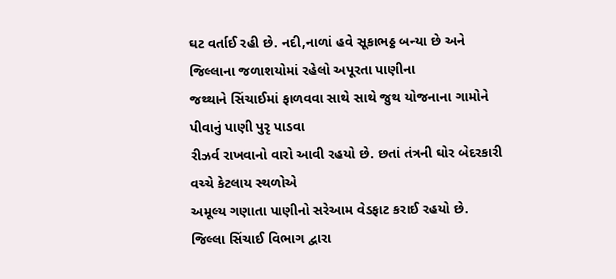ઘટ વર્તાઈ રહી છે. નદી,નાળાં હવે સૂકાભઠ્ઠ બન્યા છે અને જિલ્લાના જળાશયોમાં રહેલો અપૂરતા પાણીના
જથ્થાને સિંચાઈમાં ફાળવવા સાથે સાથે જુથ યોજનાના ગામોને પીવાનું પાણી પુરૃ પાડવા
રીઝર્વ રાખવાનો વારો આવી રહયો છે. છતાં તંત્રની ઘોર બેદરકારી વચ્ચે કેટલાય સ્થળોએ
અમૂલ્ય ગણાતા પાણીનો સરેઆમ વેડફાટ કરાઈ રહયો છે. જિલ્લા સિંચાઈ વિભાગ દ્વારા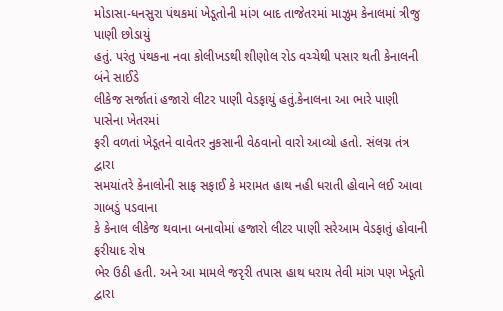મોડાસા-ધનસુરા પંથકમાં ખેડૂતોની માંગ બાદ તાજેતરમાં માઝુમ કેનાલમાં ત્રીજુ પાણી છોડાયું
હતું. પરંતુ પંથકના નવા કોલીખડથી શીણોલ રોડ વચ્ચેથી પસાર થતી કેનાલની બંને સાઈડે
લીકેજ સર્જાતાં હજારો લીટર પાણી વેડફાયું હતું.કેનાલના આ ભારે પાણી પાસેના ખેતરમાં
ફરી વળતાં ખેડૂતને વાવેતર નુકસાની વેઠવાનો વારો આવ્યો હતો. સંલગ્ન તંત્ર દ્વારા
સમયાંતરે કેનાલોની સાફ સફાઈ કે મરામત હાથ નહી ધરાતી હોવાને લઈ આવા ગાબડું પડવાના
કે કેનાલ લીકેજ થવાના બનાવોમાં હજારો લીટર પાણી સરેઆમ વેડફાતું હોવાની ફરીયાદ રોષ
ભેર ઉઠી હતી. અને આ મામલે જરૃરી તપાસ હાથ ધરાય તેવી માંગ પણ ખેડૂતો દ્વારા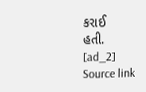કરાઈ
હતી.
[ad_2]
Source link